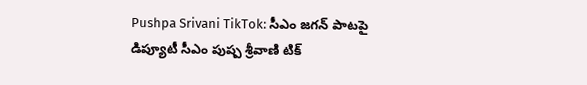Pushpa Srivani TikTok: సీఎం జగన్ పాటపై డిప్యూటీ సీఎం పుష్ప శ్రీవాణి టిక్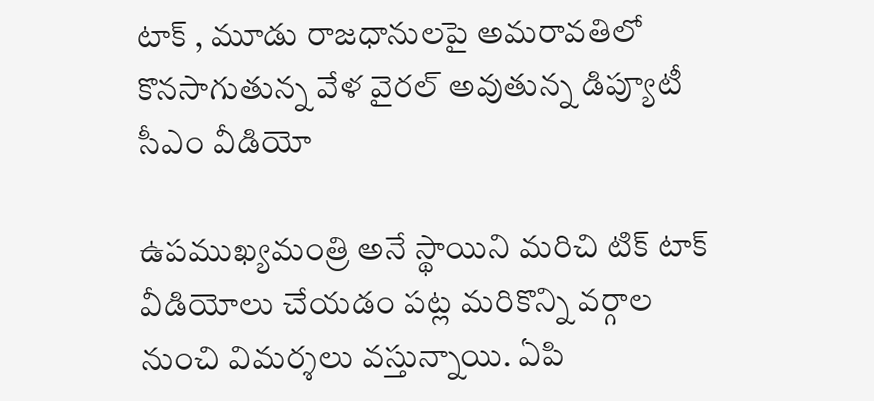టాక్ , మూడు రాజధానులపై అమరావతిలో కొనసాగుతున్న వేళ వైరల్ అవుతున్న డిప్యూటీ సీఎం వీడియో

ఉపముఖ్యమంత్రి అనే స్థాయిని మరిచి టిక్ టాక్ వీడియోలు చేయడం పట్ల మరికొన్ని వర్గాల నుంచి విమర్శలు వస్తున్నాయి. ఏపి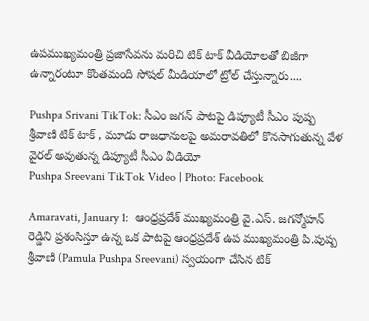ఉపముఖ్యమంత్రి ప్రజాసేవను మరిచి టిక్ టాక్ వీడియోలతో బిజీగా ఉన్నారంటూ కొంతమంది సోషల్ మీడియాలో ట్రోల్ చేస్తున్నారు....

Pushpa Srivani TikTok: సీఎం జగన్ పాటపై డిప్యూటీ సీఎం పుష్ప శ్రీవాణి టిక్ టాక్ , మూడు రాజధానులపై అమరావతిలో కొనసాగుతున్న వేళ వైరల్ అవుతున్న డిప్యూటీ సీఎం వీడియో
Pushpa Sreevani TikTok Video | Photo: Facebook

Amaravati, January 1:  ఆంధ్రప్రదేశ్ ముఖ్యమంత్రి వై.ఎస్. జగన్మోహన్ రెడ్డిని ప్రశంసిస్తూ ఉన్న ఒక పాటపై ఆంధ్రప్రదేశ్ ఉప ముఖ్యమంత్రి పి.పుష్ప శ్రీవాణి (Pamula Pushpa Sreevani) స్వయంగా చేసిన టిక్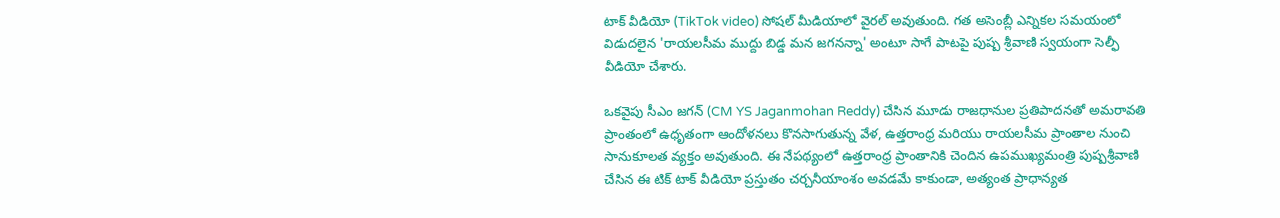టాక్ వీడియో (TikTok video) సోషల్ మీడియాలో వైరల్ అవుతుంది. గత అసెంబ్లీ ఎన్నికల సమయంలో విడుదలైన 'రాయలసీమ ముద్దు బిడ్డ మన జగనన్నా' అంటూ సాగే పాటపై పుష్ప శ్రీవాణి స్వయంగా సెల్ఫీ వీడియో చేశారు.

ఒకవైపు సీఎం జగన్ (CM YS Jaganmohan Reddy) చేసిన మూడు రాజధానుల ప్రతిపాదనతో అమరావతి ప్రాంతంలో ఉధృతంగా ఆందోళనలు కొనసాగుతున్న వేళ, ఉత్తరాంధ్ర మరియు రాయలసీమ ప్రాంతాల నుంచి సానుకూలత వ్యక్తం అవుతుంది. ఈ నేపథ్యంలో ఉత్తరాంధ్ర ప్రాంతానికి చెందిన ఉపముఖ్యమంత్రి పుష్పశ్రీవాణి చేసిన ఈ టిక్ టాక్ వీడియో ప్రస్తుతం చర్చనీయాంశం అవడమే కాకుండా, అత్యంత ప్రాధాన్యత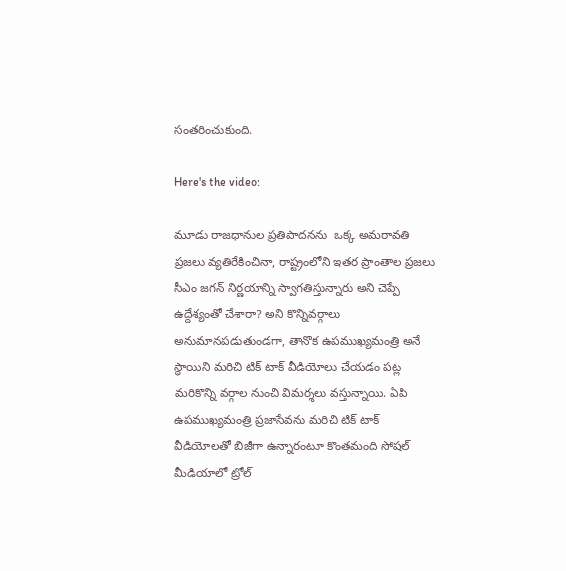సంతరించుకుంది.

Here's the video:

మూడు రాజధానుల ప్రతిపాదనను  ఒక్క అమరావతి ప్రజలు వ్యతిరేకించినా, రాష్ట్రంలోని ఇతర ప్రాంతాల ప్రజలు సీఎం జగన్ నిర్ణయాన్ని స్వాగతిస్తున్నారు అని చెప్పే ఉద్దేశ్యంతో చేశారా? అని కొన్నివర్గాలు అనుమానపడుతుండగా, తానొక ఉపముఖ్యమంత్రి అనే స్థాయిని మరిచి టిక్ టాక్ వీడియోలు చేయడం పట్ల మరికొన్ని వర్గాల నుంచి విమర్శలు వస్తున్నాయి. ఏపి ఉపముఖ్యమంత్రి ప్రజాసేవను మరిచి టిక్ టాక్ వీడియోలతో బిజీగా ఉన్నారంటూ కొంతమంది సోషల్ మీడియాలో ట్రోల్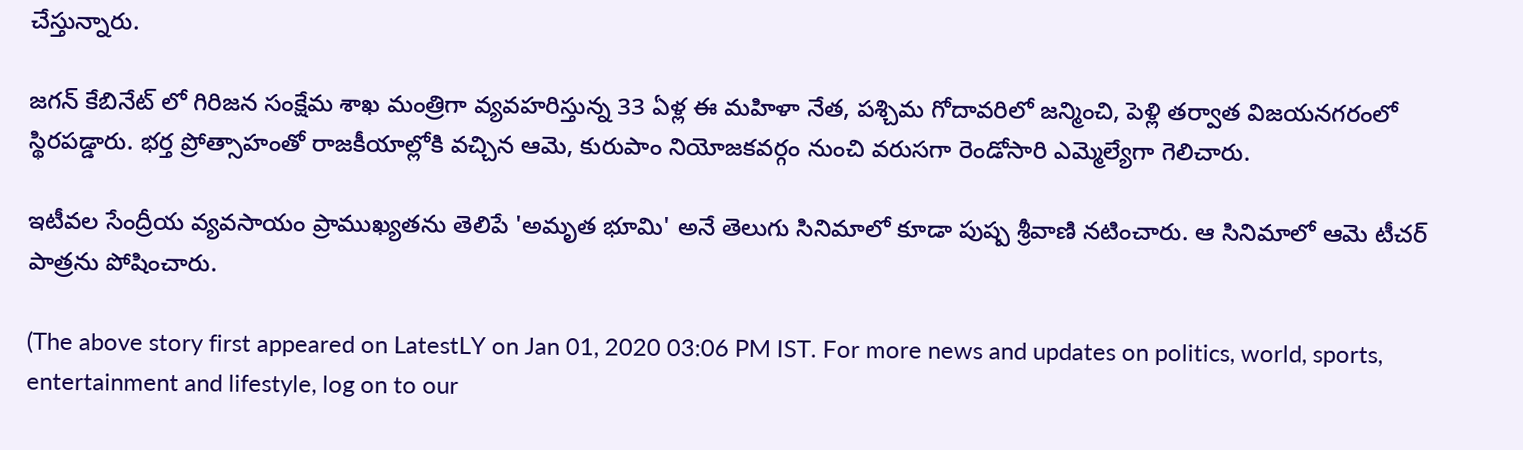చేస్తున్నారు.

జగన్ కేబినేట్ లో గిరిజన సంక్షేమ శాఖ మంత్రిగా వ్యవహరిస్తున్న 33 ఏళ్ల ఈ మహిళా నేత, పశ్చిమ గోదావరిలో జన్మించి, పెళ్లి తర్వాత విజయనగరంలో స్థిరపడ్డారు. భర్త ప్రోత్సాహంతో రాజకీయాల్లోకి వచ్చిన ఆమె, కురుపాం నియోజకవర్గం నుంచి వరుసగా రెండోసారి ఎమ్మెల్యేగా గెలిచారు.

ఇటీవల సేంద్రీయ వ్యవసాయం ప్రాముఖ్యతను తెలిపే 'అమృత భూమి' అనే తెలుగు సినిమాలో కూడా పుష్ప శ్రీవాణి నటించారు. ఆ సినిమాలో ఆమె టీచర్ పాత్రను పోషించారు.

(The above story first appeared on LatestLY on Jan 01, 2020 03:06 PM IST. For more news and updates on politics, world, sports, entertainment and lifestyle, log on to our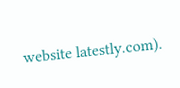website latestly.com).